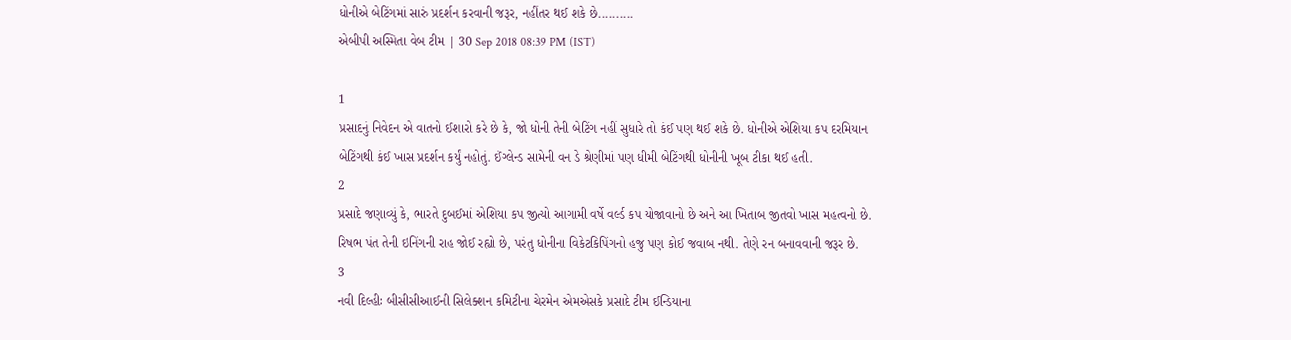ધોનીએ બેટિંગમાં સારું પ્રદર્શન કરવાની જરૂર, નહીંતર થઈ શકે છે..........
એબીપી અસ્મિતા વેબ ટીમ | 30 Sep 2018 08:39 PM (IST)

1
પ્રસાદનું નિવેદન એ વાતનો ઈશારો કરે છે કે, જો ધોની તેની બેટિંગ નહીં સુધારે તો કંઈ પણ થઈ શકે છે. ધોનીએ એશિયા કપ દરમિયાન બેટિંગથી કંઈ ખાસ પ્રદર્શન કર્યું નહોતું. ઈંગ્લેન્ડ સામેની વન ડે શ્રેણીમાં પણ ધીમી બેટિંગથી ધોનીની ખૂબ ટીકા થઈ હતી.
2
પ્રસાદે જણાવ્યું કે, ભારતે દુબઈમાં એશિયા કપ જીત્યો આગામી વર્ષે વર્લ્ડ કપ યોજાવાનો છે અને આ ખિતાબ જીતવો ખાસ મહત્વનો છે. રિષભ પંત તેની ઇનિંગની રાહ જોઈ રહ્યો છે, પરંતુ ધોનીના વિકેટકિપિંગનો હજુ પણ કોઈ જવાબ નથી. તેણે રન બનાવવાની જરૂર છે.
3
નવી દિલ્હીઃ બીસીસીઆઈની સિલેક્શન કમિટીના ચેરમેન એમએસકે પ્રસાદે ટીમ ઈન્ડિયાના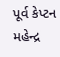પૂર્વ કેપ્ટન મહેન્દ્ર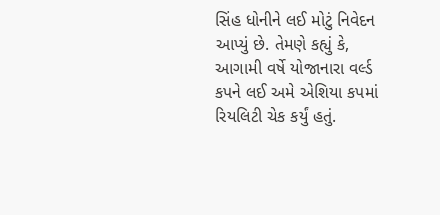સિંહ ધોનીને લઈ મોટું નિવેદન આપ્યું છે. તેમણે કહ્યું કે, આગામી વર્ષે યોજાનારા વર્લ્ડ કપને લઈ અમે એશિયા કપમાં રિયલિટી ચેક કર્યું હતું.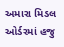અમારા મિડલ ઓર્ડરમાં હજુ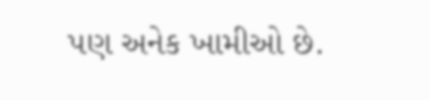પણ અનેક ખામીઓ છે.